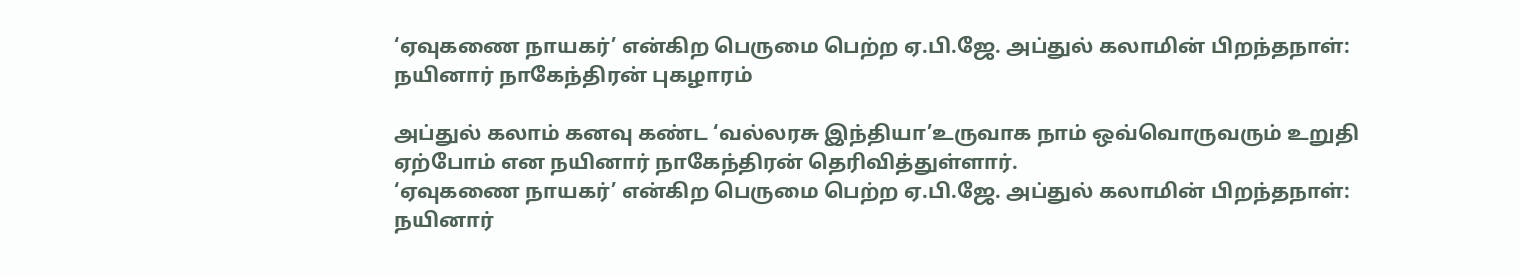‘ஏவுகணை நாயகர்’ என்கிற பெருமை பெற்ற ஏ.பி.ஜே. அப்துல் கலாமின் பிறந்தநாள்: நயினார் நாகேந்திரன் புகழாரம்

அப்துல் கலாம் கனவு கண்ட ‘வல்லரசு இந்தியா’உருவாக நாம் ஒவ்வொருவரும் உறுதி ஏற்போம் என நயினார் நாகேந்திரன் தெரிவித்துள்ளார்.
‘ஏவுகணை நாயகர்’ என்கிற பெருமை பெற்ற ஏ.பி.ஜே. அப்துல் கலாமின் பிறந்தநாள்: நயினார்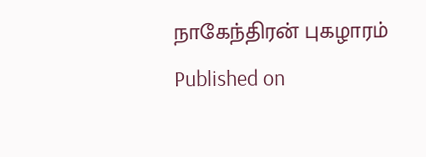நாகேந்திரன் புகழாரம்
Published on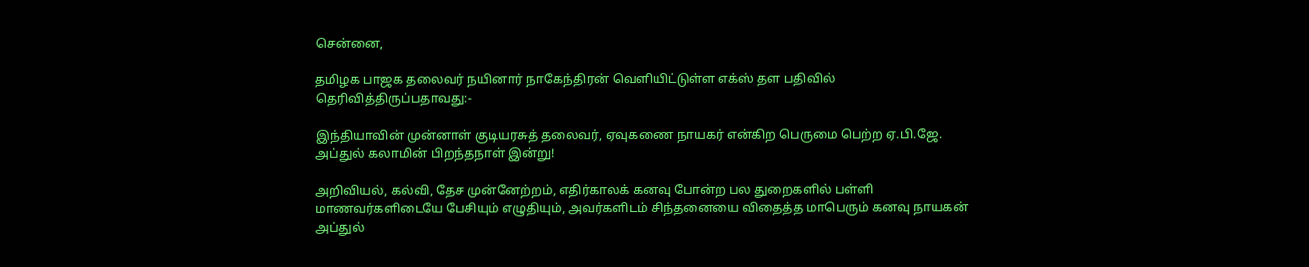சென்னை,

தமிழக பாஜக தலைவர் நயினார் நாகேந்திரன் வெளியிட்டுள்ள எக்ஸ் தள பதிவில் தெரிவித்திருப்பதாவது:-

இந்தியாவின் முன்னாள் குடியரசுத் தலைவர், ஏவுகணை நாயகர் என்கிற பெருமை பெற்ற ஏ.பி.ஜே. அப்துல் கலாமின் பிறந்தநாள் இன்று!

அறிவியல், கல்வி, தேச முன்னேற்றம், எதிர்காலக் கனவு போன்ற பல துறைகளில் பள்ளி மாணவர்களிடையே பேசியும் எழுதியும், அவர்களிடம் சிந்தனையை விதைத்த மாபெரும் கனவு நாயகன் அப்துல்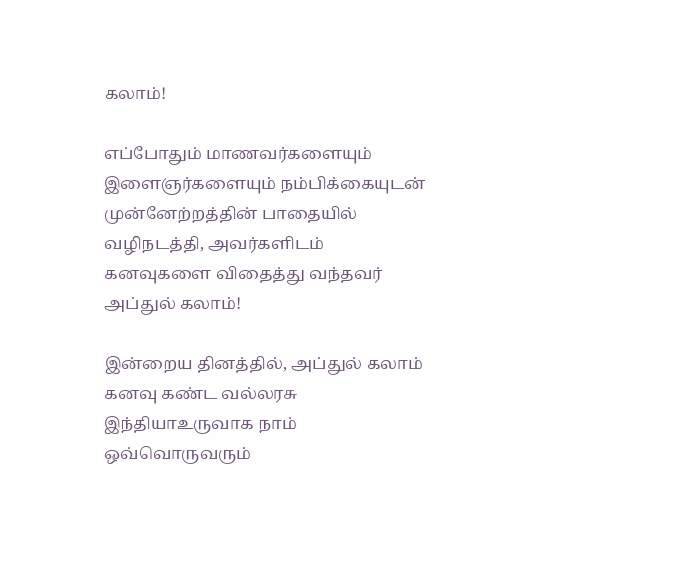கலாம்!

எப்போதும் மாணவர்களையும் இளைஞர்களையும் நம்பிக்கையுடன் முன்னேற்றத்தின் பாதையில் வழிநடத்தி, அவர்களிடம் கனவுகளை விதைத்து வந்தவர் அப்துல் கலாம்!

இன்றைய தினத்தில், அப்துல் கலாம் கனவு கண்ட வல்லரசு இந்தியாஉருவாக நாம் ஒவ்வொருவரும்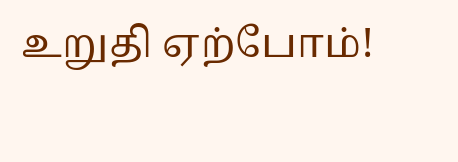உறுதி ஏற்போம்!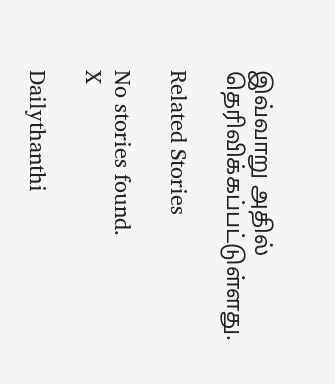இவ்வாறு அதில் தெரிவிக்கப்பட்டுள்ளது.

Related Stories

No stories found.
X

Dailythanthi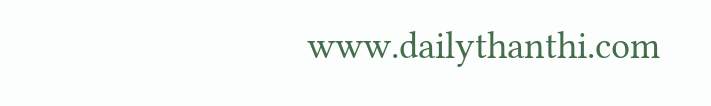www.dailythanthi.com